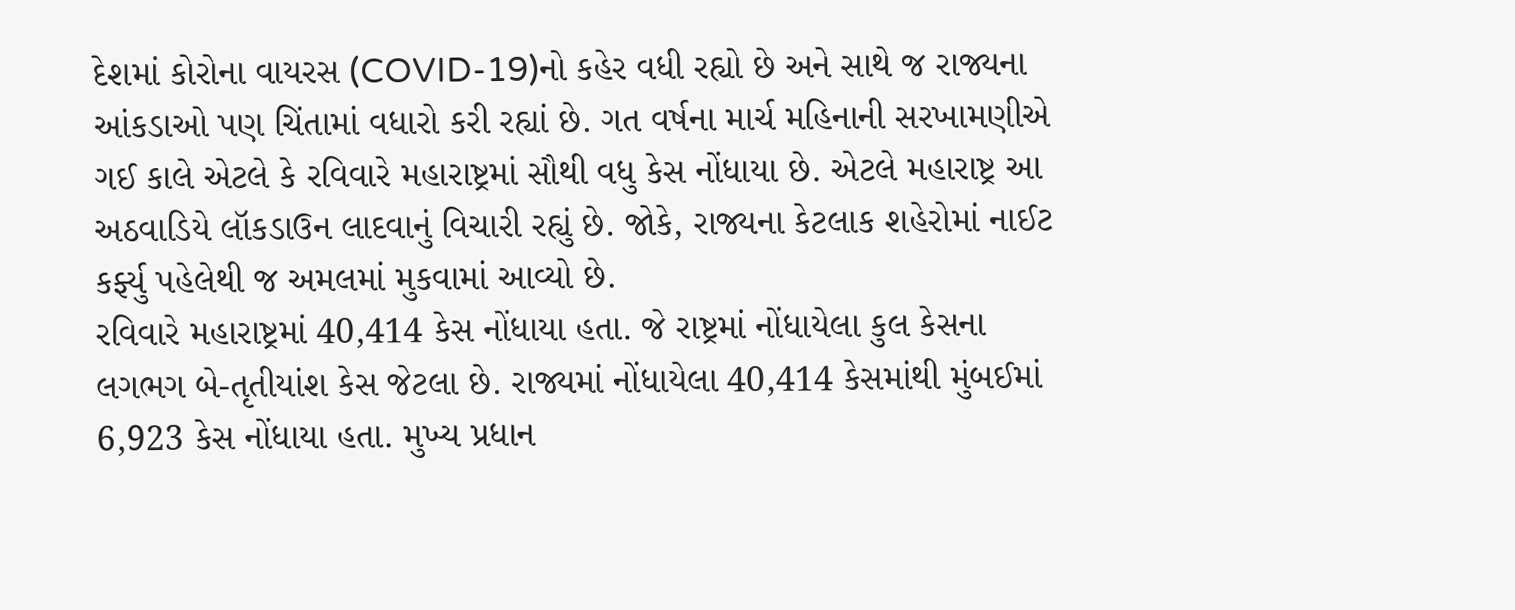દેશમાં કોરોના વાયરસ (COVID-19)નો કહેર વધી રહ્યો છે અને સાથે જ રાજ્યના આંકડાઓ પણ ચિંતામાં વધારો કરી રહ્યાં છે. ગત વર્ષના માર્ચ મહિનાની સરખામણીએ ગઈ કાલે એટલે કે રવિવારે મહારાષ્ટ્રમાં સૌથી વધુ કેસ નોંધાયા છે. એટલે મહારાષ્ટ્ર આ અઠવાડિયે લૉકડાઉન લાદવાનું વિચારી રહ્યું છે. જોકે, રાજ્યના કેટલાક શહેરોમાં નાઈટ કર્ફ્યુ પહેલેથી જ અમલમાં મુકવામાં આવ્યો છે.
રવિવારે મહારાષ્ટ્રમાં 40,414 કેસ નોંધાયા હતા. જે રાષ્ટ્રમાં નોંધાયેલા કુલ કેસના લગભગ બે-તૃતીયાંશ કેસ જેટલા છે. રાજ્યમાં નોંધાયેલા 40,414 કેસમાંથી મુંબઈમાં 6,923 કેસ નોંધાયા હતા. મુખ્ય પ્રધાન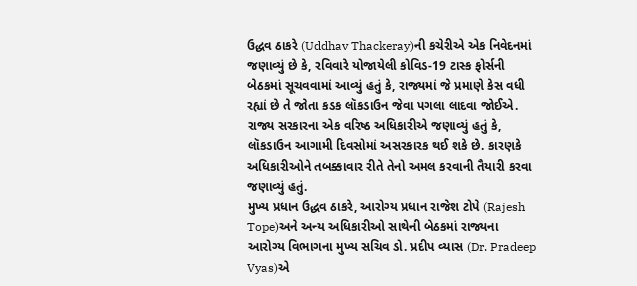ઉદ્ધવ ઠાકરે (Uddhav Thackeray)ની કચેરીએ એક નિવેદનમાં જણાવ્યું છે કે, રવિવારે યોજાયેલી કોવિડ-19 ટાસ્ક ફોર્સની બેઠકમાં સૂચવવામાં આવ્યું હતું કે, રાજ્યમાં જે પ્રમાણે કેસ વધી રહ્યાં છે તે જોતા કડક લૉકડાઉન જેવા પગલા લાદવા જોઈએ. રાજ્ય સરકારના એક વરિષ્ઠ અધિકારીએ જણાવ્યું હતું કે, લૉકડાઉન આગામી દિવસોમાં અસરકારક થઈ શકે છે. કારણકે અધિકારીઓને તબક્કાવાર રીતે તેનો અમલ કરવાની તૈયારી કરવા જણાવ્યું હતું.
મુખ્ય પ્રધાન ઉદ્ધવ ઠાકરે, આરોગ્ય પ્રધાન રાજેશ ટોપે (Rajesh Tope)અને અન્ય અધિકારીઓ સાથેની બેઠકમાં રાજ્યના આરોગ્ય વિભાગના મુખ્ય સચિવ ડો. પ્રદીપ વ્યાસ (Dr. Pradeep Vyas)એ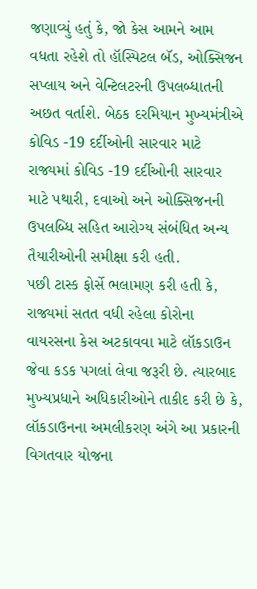જણાવ્યું હતું કે, જો કેસ આમને આમ વધતા રહેશે તો હૉસ્પિટલ બૅડ, ઓક્સિજન સપ્લાય અને વેન્ટિલટરની ઉપલબ્ધાતની અછત વર્તાશે. બેઠક દરમિયાન મુખ્યમંત્રીએ કોવિડ -19 દર્દીઓની સારવાર માટે રાજ્યમાં કોવિડ -19 દર્દીઓની સારવાર માટે પથારી, દવાઓ અને ઓક્સિજનની ઉપલબ્ધિ સહિત આરોગ્ય સંબંધિત અન્ય તૈયારીઓની સમીક્ષા કરી હતી.
પછી ટાસ્ક ફોર્સે ભલામણ કરી હતી કે, રાજ્યમાં સતત વધી રહેલા કોરોના વાયરસના કેસ અટકાવવા માટે લૉકડાઉન જેવા કડક પગલાં લેવા જરૂરી છે. ત્યારબાદ મુખ્યપ્રધાને અધિકારીઓને તાકીદ કરી છે કે, લૉકડાઉનના અમલીકરણ અંગે આ પ્રકારની વિગતવાર યોજના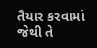તૈયાર કરવામાં જેથી તે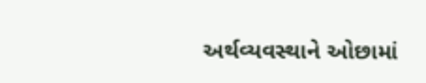અર્થવ્યવસ્થાને ઓછામાં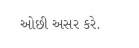ઓછી અસર કરે.